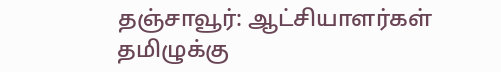தஞ்சாவூர்: ஆட்சியாளர்கள் தமிழுக்கு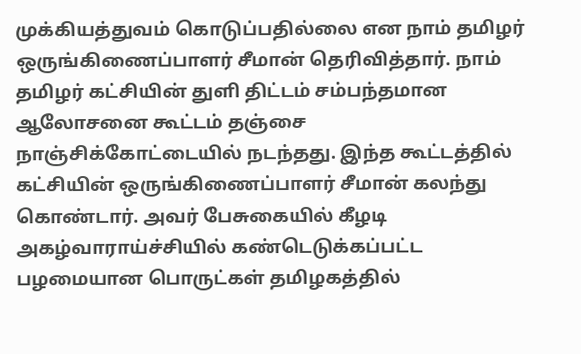முக்கியத்துவம் கொடுப்பதில்லை என நாம் தமிழர் ஒருங்கிணைப்பாளர் சீமான் தெரிவித்தார். நாம் தமிழர் கட்சியின் துளி திட்டம் சம்பந்தமான ஆலோசனை கூட்டம் தஞ்சை நாஞ்சிக்கோட்டையில் நடந்தது. இந்த கூட்டத்தில் கட்சியின் ஒருங்கிணைப்பாளர் சீமான் கலந்து கொண்டார். அவர் பேசுகையில் கீழடி அகழ்வாராய்ச்சியில் கண்டெடுக்கப்பட்ட பழமையான பொருட்கள் தமிழகத்தில்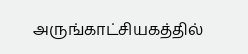அருங்காட்சியகத்தில்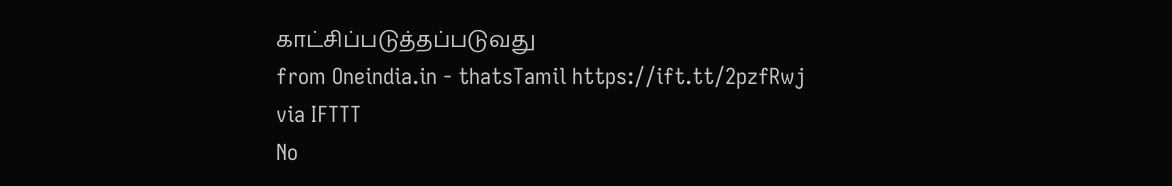காட்சிப்படுத்தப்படுவது
from Oneindia.in - thatsTamil https://ift.tt/2pzfRwj
via IFTTT
No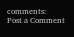comments:
Post a Comment